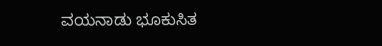ವಯನಾಡು ಭೂಕುಸಿತ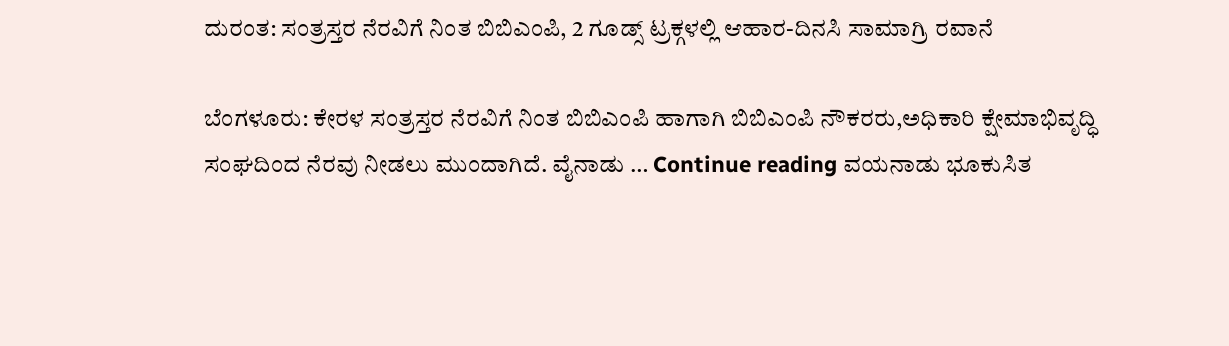ದುರಂತ: ಸಂತ್ರಸ್ತರ ನೆರವಿಗೆ ನಿಂತ ಬಿಬಿಎಂಪಿ, 2 ಗೂಡ್ಸ್ ಟ್ರಕ್ಗಳಲ್ಲಿ ಆಹಾರ-ದಿನಸಿ ಸಾಮಾಗ್ರಿ ರವಾನೆ

ಬೆಂಗಳೂರು: ಕೇರಳ ಸಂತ್ರಸ್ತರ ನೆರವಿಗೆ ನಿಂತ ಬಿಬಿಎಂಪಿ ಹಾಗಾಗಿ ಬಿಬಿಎಂಪಿ ನೌಕರರು,ಅಧಿಕಾರಿ ಕ್ಷೇಮಾಭಿವೃದ್ಧಿ ಸಂಘದಿಂದ ನೆರವು ನೀಡಲು ಮುಂದಾಗಿದೆ. ವೈನಾಡು … Continue reading ವಯನಾಡು ಭೂಕುಸಿತ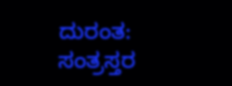ದುರಂತ: ಸಂತ್ರಸ್ತರ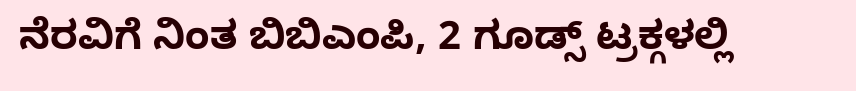ನೆರವಿಗೆ ನಿಂತ ಬಿಬಿಎಂಪಿ, 2 ಗೂಡ್ಸ್ ಟ್ರಕ್ಗಳಲ್ಲಿ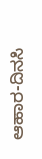ಆಹಾರ-ದಿನಸಿ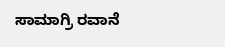ಸಾಮಾಗ್ರಿ ರವಾನೆ